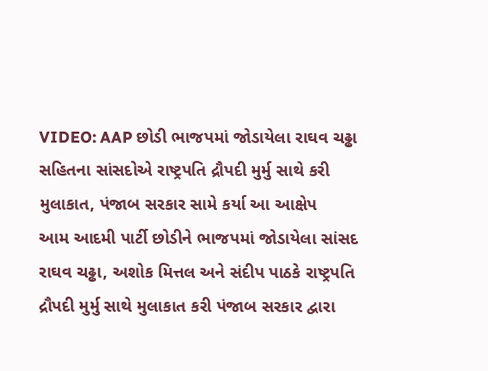VIDEO: AAP છોડી ભાજપમાં જોડાયેલા રાઘવ ચઢ્ઢા સહિતના સાંસદોએ રાષ્ટ્રપતિ દ્રૌપદી મુર્મુ સાથે કરી મુલાકાત, પંજાબ સરકાર સામે કર્યા આ આક્ષેપ
આમ આદમી પાર્ટી છોડીને ભાજપમાં જોડાયેલા સાંસદ રાઘવ ચઢ્ઢા, અશોક મિત્તલ અને સંદીપ પાઠકે રાષ્ટ્રપતિ દ્રૌપદી મુર્મુ સાથે મુલાકાત કરી પંજાબ સરકાર દ્વારા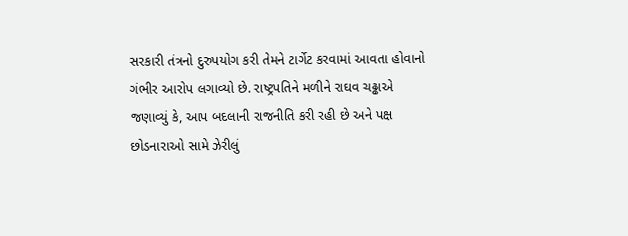સરકારી તંત્રનો દુરુપયોગ કરી તેમને ટાર્ગેટ કરવામાં આવતા હોવાનો ગંભીર આરોપ લગાવ્યો છે. રાષ્ટ્રપતિને મળીને રાઘવ ચઢ્ઢાએ જણાવ્યું કે, આપ બદલાની રાજનીતિ કરી રહી છે અને પક્ષ છોડનારાઓ સામે ઝેરીલું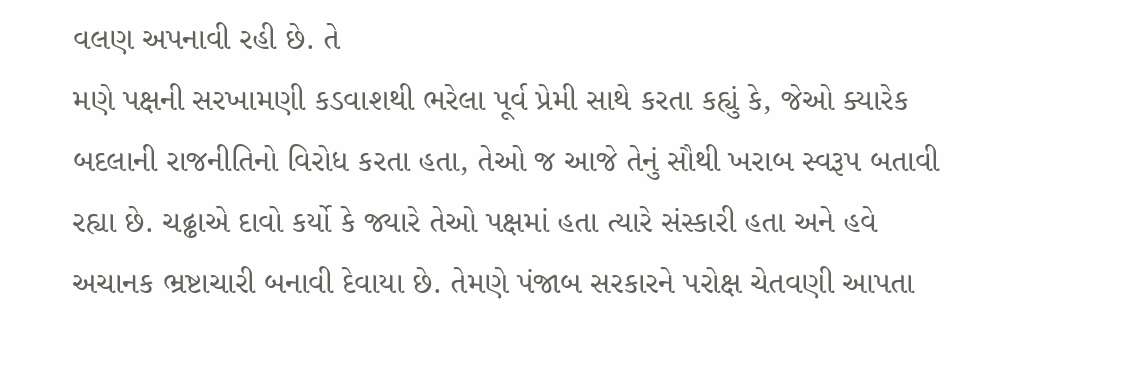વલણ અપનાવી રહી છે. તે
મણે પક્ષની સરખામણી કડવાશથી ભરેલા પૂર્વ પ્રેમી સાથે કરતા કહ્યું કે, જેઓ ક્યારેક બદલાની રાજનીતિનો વિરોધ કરતા હતા, તેઓ જ આજે તેનું સૌથી ખરાબ સ્વરૂપ બતાવી રહ્યા છે. ચઢ્ઢાએ દાવો કર્યો કે જ્યારે તેઓ પક્ષમાં હતા ત્યારે સંસ્કારી હતા અને હવે અચાનક ભ્રષ્ટાચારી બનાવી દેવાયા છે. તેમણે પંજાબ સરકારને પરોક્ષ ચેતવણી આપતા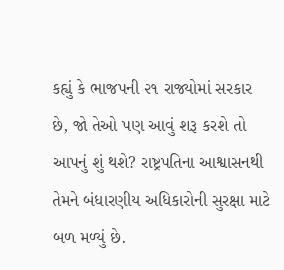કહ્યું કે ભાજપની ૨૧ રાજ્યોમાં સરકાર છે, જો તેઓ પણ આવું શરૂ કરશે તો આપનું શું થશે? રાષ્ટ્રપતિના આશ્વાસનથી તેમને બંધારણીય અધિકારોની સુરક્ષા માટે બળ મળ્યું છે.